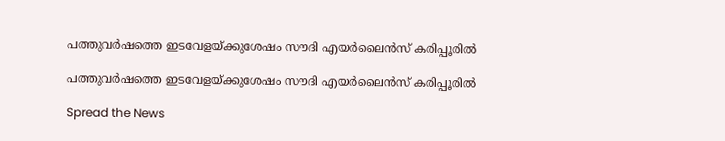പത്തുവര്‍ഷത്തെ ഇടവേളയ്ക്കുശേഷം സൗദി എയര്‍ലൈൻസ് കരിപ്പൂരിൽ

പത്തുവര്‍ഷത്തെ ഇടവേളയ്ക്കുശേഷം സൗദി എയര്‍ലൈൻസ് കരിപ്പൂരിൽ

Spread the News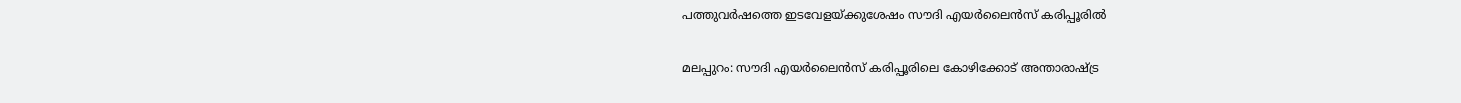പത്തുവര്‍ഷത്തെ ഇടവേളയ്ക്കുശേഷം സൗദി എയര്‍ലൈൻസ് കരിപ്പൂരിൽ

മലപ്പുറം: സൗദി എയര്‍ലൈൻസ് കരിപ്പൂരിലെ കോഴിക്കോട് അന്താരാഷ്ട്ര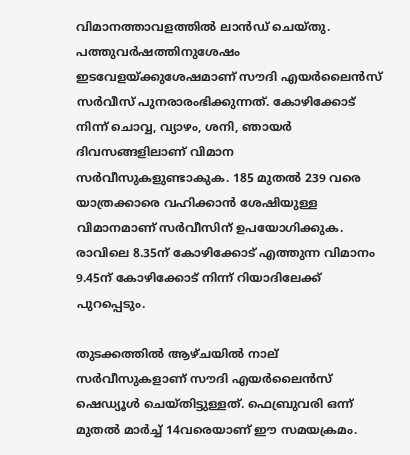വിമാനത്താവളത്തിൽ ലാന്‍ഡ് ചെയ്തു. പത്തുവര്‍ഷത്തിനുശേഷം ഇടവേളയ്ക്കുശേഷമാണ് സൗദി എയര്‍ലൈന്‍സ് സർവീസ് പുനരാരംഭിക്കുന്നത്. കോഴിക്കോട് നിന്ന് ചൊവ്വ, വ്യാഴം, ശനി, ഞായര്‍ ദിവസങ്ങളിലാണ് വിമാന സര്‍വീസുകളുണ്ടാകുക. 185 മുതൽ 239 വരെ യാത്രക്കാരെ വഹിക്കാൻ ശേഷിയുള്ള വിമാനമാണ് സര്‍വീസിന് ഉപയോഗിക്കുക. രാവിലെ 8.35ന് കോഴിക്കോട് എത്തുന്ന വിമാനം 9.45ന് കോഴിക്കോട് നിന്ന് റിയാദിലേക്ക് പുറപ്പെടും.

തുടക്കത്തിൽ ആഴ്ചയിൽ നാല് സര്‍വീസുകളാണ് സൗദി എയര്‍ലൈൻസ് ഷെഡ്യൂള്‍ ചെയ്തിട്ടുള്ളത്. ഫെബ്രുവരി ഒന്ന് മുതൽ മാര്‍ച്ച് 14വരെയാണ് ഈ സമയക്രമം.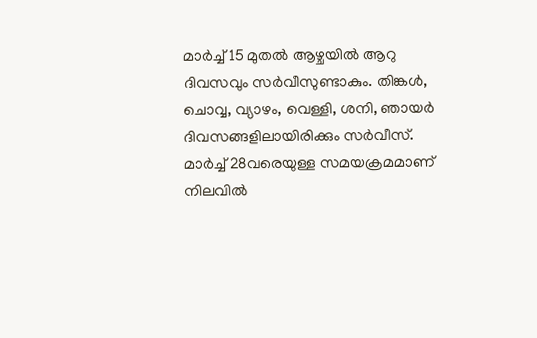മാര്‍ച്ച് 15 മുതൽ ആഴ്ചയിൽ ആറു ദിവസവും സര്‍വീസുണ്ടാകും. തിങ്കള്‍, ചൊവ്വ, വ്യാഴം, വെള്ളി, ശനി, ഞായര്‍ ദിവസങ്ങളിലായിരിക്കും സര്‍വീസ്. മാര്‍ച്ച് 28വരെയുള്ള സമയക്രമമാണ് നിലവിൽ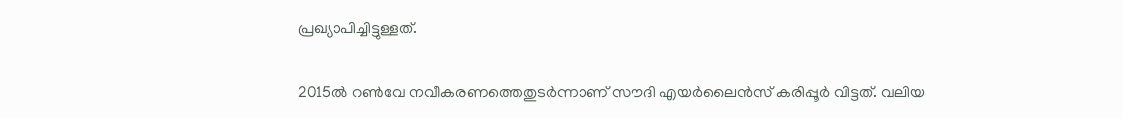പ്രഖ്യാപിച്ചിട്ടുള്ളത്.

2015ൽ റണ്‍വേ നവീകരണത്തെതുടര്‍ന്നാണ് സൗദി എയര്‍ലൈൻസ് കരിപ്പൂര്‍ വിട്ടത്. വലിയ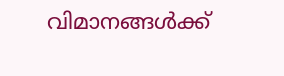വിമാനങ്ങള്‍ക്ക്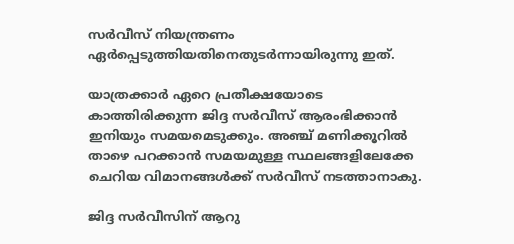സര്‍വീസ് നിയന്ത്രണം ഏര്‍പ്പെടുത്തിയതിനെതുടര്‍ന്നായിരുന്നു ഇത്.

യാത്രക്കാര്‍ ഏറെ പ്രതീക്ഷയോടെ കാത്തിരിക്കുന്ന ജിദ്ദ സര്‍വീസ് ആരംഭിക്കാൻ ഇനിയും സമയമെടുക്കും. അഞ്ച് മണിക്കൂറിൽ താഴെ പറക്കാൻ സമയമുള്ള സ്ഥലങ്ങളിലേക്കേ ചെറിയ വിമാനങ്ങള്‍ക്ക് സര്‍വീസ് നടത്താനാകു.

ജിദ്ദ സര്‍വീസിന് ആറു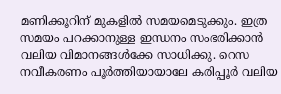മണിക്കൂറിന് മുകളിൽ സമയമെടുക്കും. ഇത്ര സമയം പറക്കാനുള്ള ഇന്ധനം സംഭരിക്കാൻ വലിയ വിമാനങ്ങള്‍ക്കേ സാധിക്കു. റെസ നവീകരണം പൂര്‍ത്തിയായാലേ കരിപ്പൂര്‍ വലിയ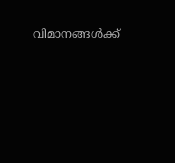വിമാനങ്ങള്‍ക്ക്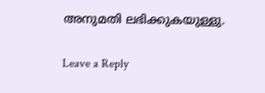അനുമതി ലഭിക്കുകയുള്ളു.

Leave a Reply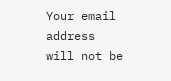Your email address will not be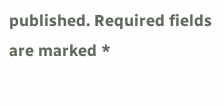published. Required fields are marked *